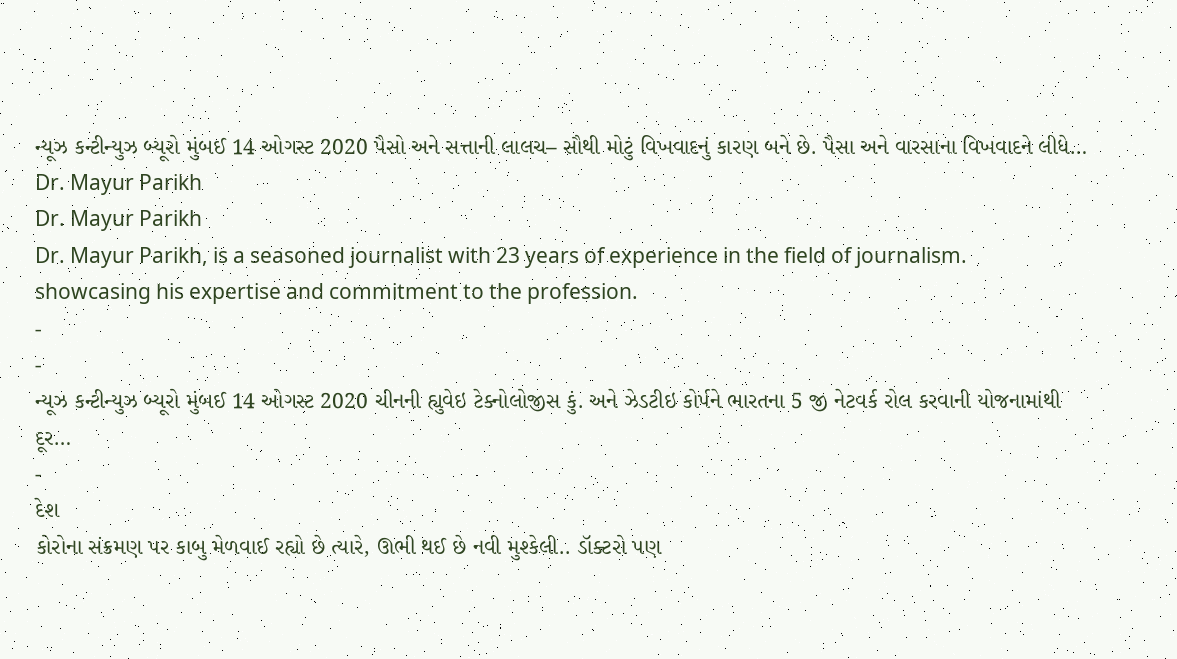ન્યૂઝ કન્ટીન્યુઝ બ્યૂરો મુંબઈ 14 ઓગસ્ટ 2020 પૈસો અને સત્તાની લાલચ– સૌથી મોટું વિખવાદનું કારણ બને છે. પૈસા અને વારસાના વિખવાદને લીધે…
Dr. Mayur Parikh
Dr. Mayur Parikh
Dr. Mayur Parikh, is a seasoned journalist with 23 years of experience in the field of journalism. showcasing his expertise and commitment to the profession.
-
-
ન્યૂઝ કન્ટીન્યુઝ બ્યૂરો મુંબઈ 14 ઓગસ્ટ 2020 ચીનની હ્યુવેઇ ટેક્નોલોજીસ કું. અને ઝેડટીઇ કોર્પને ભારતના 5 જી નેટવર્ક રોલ કરવાની યોજનામાંથી દૂર…
-
દેશ
કોરોના સંક્રમણ પર કાબુ મેળવાઈ રહ્યો છે ત્યારે, ઊભી થઈ છે નવી મુશ્કેલી.. ડૉક્ટરો પણ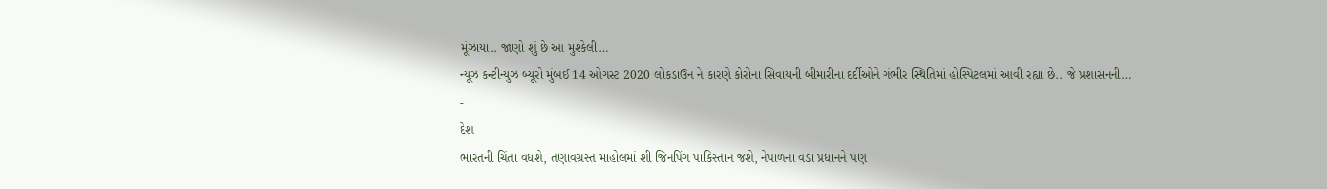મૂંઝાયા.. જાણો શું છે આ મુશ્કેલી…
ન્યૂઝ કન્ટીન્યુઝ બ્યૂરો મુંબઈ 14 ઓગસ્ટ 2020 લોકડાઉન ને કારણે કોરોના સિવાયની બીમારીના દર્દીઓને ગંભીર સ્થિતિમાં હોસ્પિટલમાં આવી રહ્યા છે.. જે પ્રશાસનની…
-
દેશ
ભારતની ચિંતા વધશે, તણાવગ્રસ્ત માહોલમાં શી જિનપિંગ પાકિસ્તાન જશે, નેપાળના વડા પ્રધાનને પણ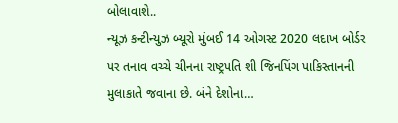બોલાવાશે..
ન્યૂઝ કન્ટીન્યુઝ બ્યૂરો મુંબઈ 14 ઓગસ્ટ 2020 લદાખ બોર્ડર પર તનાવ વચ્ચે ચીનના રાષ્ટ્રપતિ શી જિનપિંગ પાકિસ્તાનની મુલાકાતે જવાના છે. બંને દેશોના…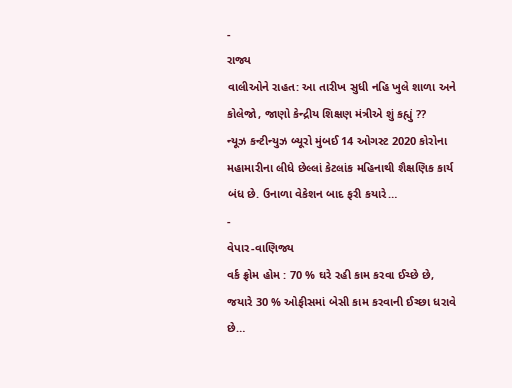-
રાજ્ય
વાલીઓને રાહત: આ તારીખ સુધી નહિ ખુલે શાળા અને કોલેજો, જાણો કેન્દ્રીય શિક્ષણ મંત્રીએ શું કહ્યું ??
ન્યૂઝ કન્ટીન્યુઝ બ્યૂરો મુંબઈ 14 ઓગસ્ટ 2020 કોરોના મહામારીના લીધે છેલ્લાં કેટલાંક મહિનાથી શૈક્ષણિક કાર્ય બંધ છે. ઉનાળા વેકેશન બાદ ફરી કયારે…
-
વેપાર-વાણિજ્ય
વર્ક ફ્રોમ હોમ : 70 % ઘરે રહી કામ કરવા ઈચ્છે છે, જયારે 30 % ઓફીસમાં બેસી કામ કરવાની ઈચ્છા ધરાવે છે…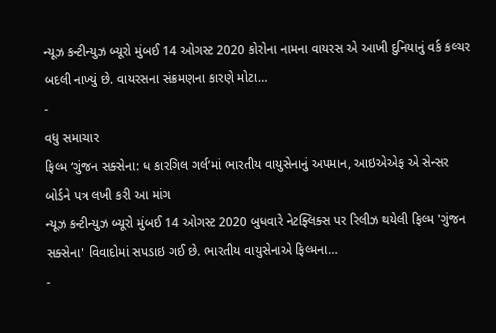ન્યૂઝ કન્ટીન્યુઝ બ્યૂરો મુંબઈ 14 ઓગસ્ટ 2020 કોરોના નામના વાયરસ એ આખી દુનિયાનું વર્ક કલ્ચર બદલી નાખ્યું છે. વાયરસના સંક્રમણના કારણે મોટા…
-
વધુ સમાચાર
ફિલ્મ ‘ગુંજન સક્સેના: ધ કારગિલ ગર્લ’માં ભારતીય વાયુસેનાનું અપમાન, આઇએએફ એ સેન્સર બોર્ડને પત્ર લખી કરી આ માંગ
ન્યૂઝ કન્ટીન્યુઝ બ્યૂરો મુંબઈ 14 ઓગસ્ટ 2020 બુધવારે નેટફ્લિક્સ પર રિલીઝ થયેલી ફિલ્મ 'ગુંજન સક્સેના' વિવાદોમાં સપડાઇ ગઈ છે. ભારતીય વાયુસેનાએ ફિલ્મના…
-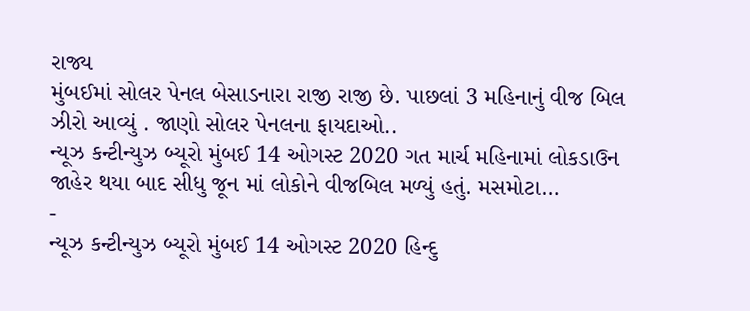રાજ્ય
મુંબઈમાં સોલર પેનલ બેસાડનારા રાજી રાજી છે. પાછલાં 3 મહિનાનું વીજ બિલ ઝીરો આવ્યું . જાણો સોલર પેનલના ફાયદાઓ..
ન્યૂઝ કન્ટીન્યુઝ બ્યૂરો મુંબઈ 14 ઓગસ્ટ 2020 ગત માર્ચ મહિનામાં લોકડાઉન જાહેર થયા બાદ સીધુ જૂન માં લોકોને વીજબિલ મળ્યું હતું. મસમોટા…
-
ન્યૂઝ કન્ટીન્યુઝ બ્યૂરો મુંબઈ 14 ઓગસ્ટ 2020 હિન્દુ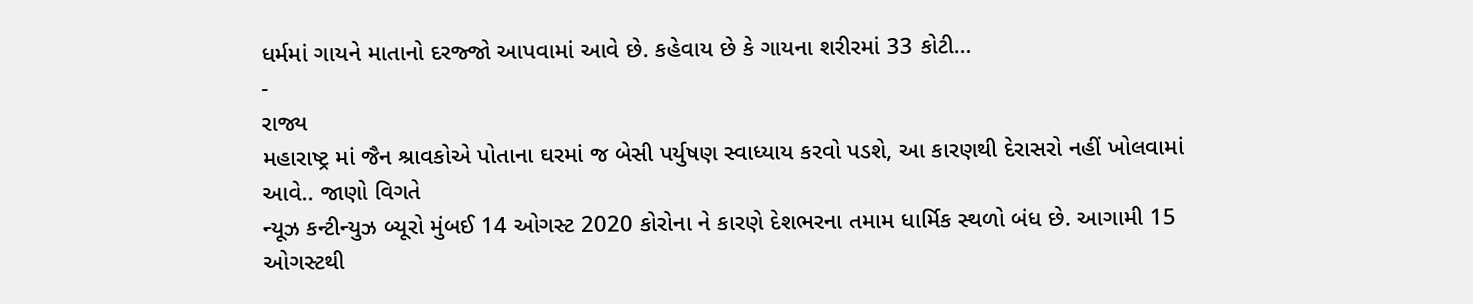ધર્મમાં ગાયને માતાનો દરજ્જો આપવામાં આવે છે. કહેવાય છે કે ગાયના શરીરમાં 33 કોટી…
-
રાજ્ય
મહારાષ્ટ્ર માં જૈન શ્રાવકોએ પોતાના ઘરમાં જ બેસી પર્યુષણ સ્વાધ્યાય કરવો પડશે, આ કારણથી દેરાસરો નહીં ખોલવામાં આવે.. જાણો વિગતે
ન્યૂઝ કન્ટીન્યુઝ બ્યૂરો મુંબઈ 14 ઓગસ્ટ 2020 કોરોના ને કારણે દેશભરના તમામ ધાર્મિક સ્થળો બંધ છે. આગામી 15 ઓગસ્ટથી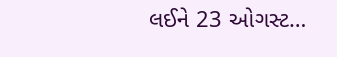લઈને 23 ઓગસ્ટ…